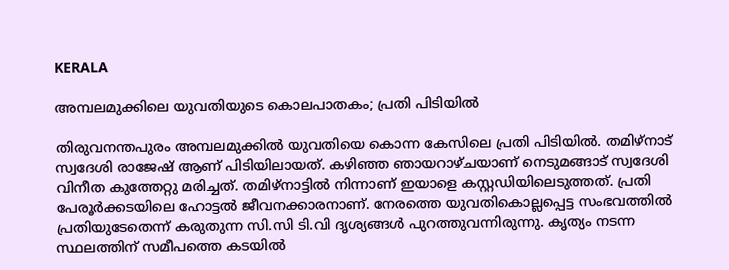KERALA

അമ്പലമുക്കിലെ യുവതിയുടെ കൊലപാതകം; പ്രതി പിടിയില്‍

തിരുവനന്തപുരം അമ്പലമുക്കിൽ യുവതിയെ കൊന്ന കേസിലെ പ്രതി പിടിയിൽ. തമിഴ്നാട് സ്വദേശി രാജേഷ് ആണ് പിടിയിലായത്. കഴിഞ്ഞ ഞായറാഴ്‍ചയാണ് നെടുമങ്ങാട് സ്വദേശി വിനീത കുത്തേറ്റു മരിച്ചത്. തമിഴ്നാട്ടിൽ നിന്നാണ് ഇയാളെ കസ്റ്റഡിയിലെടുത്തത്. പ്രതി പേരൂർക്കടയിലെ ഹോട്ടൽ ജീവനക്കാരനാണ്. നേരത്തെ യുവതികൊല്ലപ്പെട്ട സംഭവത്തിൽ പ്രതിയുടേതെന്ന് കരുതുന്ന സി.സി ടി.വി ദൃശ്യങ്ങൾ പുറത്തുവന്നിരുന്നു. കൃത്യം നടന്ന സ്ഥലത്തിന് സമീപത്തെ കടയിൽ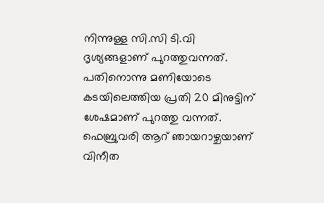നിന്നുള്ള സി.സി ടി.വി ദൃശ്യങ്ങളാണ് പുറത്തുവന്നത്. പതിനൊന്നു മണിയോടെ കടയിലെത്തിയ പ്രതി 20 മിനുട്ടിന് ശേഷമാണ് പുറത്തു വന്നത്. ഫെബ്രുവരി ആറ് ഞായറാഴ്ചയാണ് വിനീത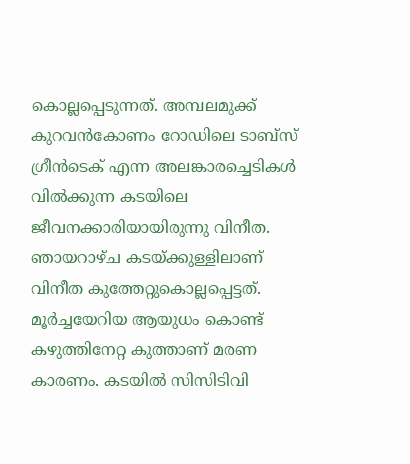കൊല്ലപ്പെടുന്നത്. അമ്പലമുക്ക് കുറവൻകോണം റോഡിലെ ടാബ്സ് ഗ്രീൻടെക് എന്ന അലങ്കാരച്ചെടികൾ വിൽക്കുന്ന കടയിലെ ജീവനക്കാരിയായിരുന്നു വിനീത. ഞായറാഴ്ച കടയ്ക്കുള്ളിലാണ് വിനീത കുത്തേറ്റുകൊല്ലപ്പെട്ടത്. മൂർച്ചയേറിയ ആയുധം കൊണ്ട് കഴുത്തിനേറ്റ കുത്താണ് മരണ കാരണം. കടയിൽ സിസിടിവി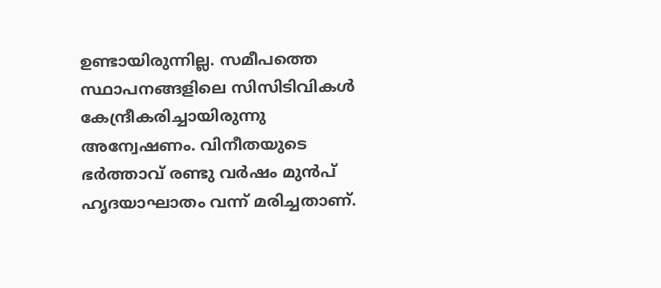ഉണ്ടായിരുന്നില്ല. സമീപത്തെ സ്ഥാപനങ്ങളിലെ സിസിടിവികൾ കേന്ദ്രീകരിച്ചായിരുന്നു അന്വേഷണം. വിനീതയുടെ ഭർത്താവ് രണ്ടു വർഷം മുൻപ് ഹൃദയാഘാതം വന്ന് മരിച്ചതാണ്.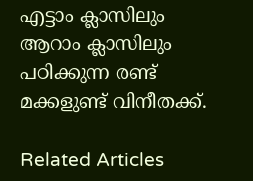എട്ടാം ക്ലാസിലും ആറാം ക്ലാസിലും പഠിക്കുന്ന രണ്ട് മക്കളുണ്ട് വിനീതക്ക്.

Related Articles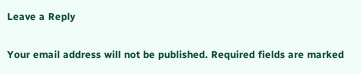Leave a Reply

Your email address will not be published. Required fields are marked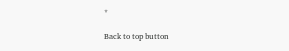*

Back to top button